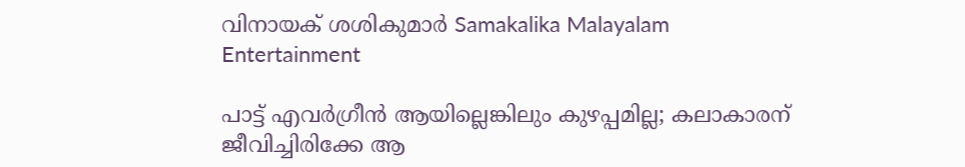വിനായക് ശശികുമാർ Samakalika Malayalam
Entertainment

പാട്ട് എവർഗ്രീൻ ആയില്ലെങ്കിലും കുഴപ്പമില്ല; കലാകാരന് ജീവിച്ചിരിക്കേ ആ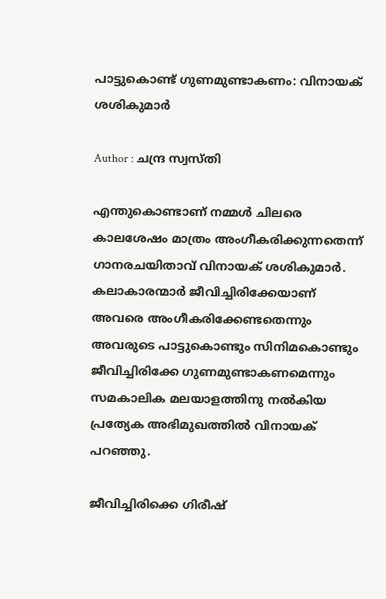പാട്ടുകൊണ്ട് ഗുണമുണ്ടാകണം: വിനായക് ശശികുമാർ

Author : ചന്ദ്ര സ്വസ്തി

എന്തുകൊണ്ടാണ് നമ്മള്‍ ചിലരെ കാലശേഷം മാത്രം അംഗീകരിക്കുന്നതെന്ന് ഗാനരചയിതാവ് വിനായക് ശശികുമാർ. കലാകാരന്മാർ ജീവിച്ചിരിക്കേയാണ് അവരെ അംഗീകരിക്കേണ്ടതെന്നും അവരുടെ പാട്ടുകൊണ്ടും സിനിമകൊണ്ടും ജീവിച്ചിരിക്കേ ഗുണമുണ്ടാകണമെന്നും സമകാലിക മലയാളത്തിനു നൽകിയ പ്രത്യേക അഭിമുഖത്തിൽ വിനായക് പറഞ്ഞു.

ജീവിച്ചിരിക്കെ ഗിരീഷ്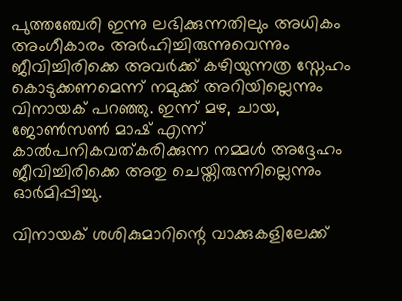പുത്തഞ്ചേരി ഇന്നു ലഭിക്കുന്നതിലും അധികം അംഗീകാരം അർഹിച്ചിരുന്നുവെന്നും ജീവിച്ചിരിക്കെ അവർക്ക് കഴിയുന്നത്ര സ്നേഹം കൊടുക്കണമെന്ന് നമുക്ക് അറിയില്ലെന്നും വിനായക് പറഞ്ഞു. ഇന്ന് മഴ, ചായ, ജോൺസൺ മാഷ് എന്ന് കാൽപനികവത്കരിക്കുന്ന നമ്മൾ അദ്ദേഹം ജീവിച്ചിരിക്കെ അതു ചെയ്തിരുന്നില്ലെന്നും ഓർമിപ്പിച്ചു.

വിനായക് ശശികുമാറിന്റെ വാക്കുകളിലേക്ക്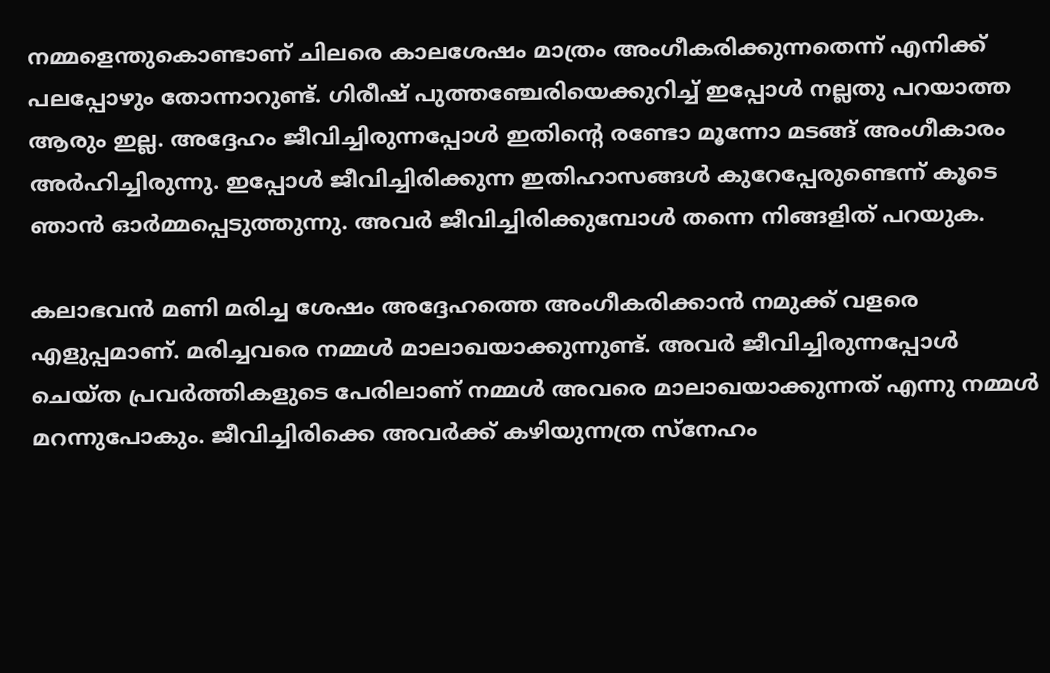നമ്മളെന്തുകൊണ്ടാണ് ചിലരെ കാലശേഷം മാത്രം അംഗീകരിക്കുന്നതെന്ന് എനിക്ക് പലപ്പോഴും തോന്നാറുണ്ട്. ഗിരീഷ് പുത്തഞ്ചേരിയെക്കുറിച്ച് ഇപ്പോൾ നല്ലതു പറയാത്ത ആരും ഇല്ല. അദ്ദേഹം ജീവിച്ചിരുന്നപ്പോൾ ഇതിന്റെ രണ്ടോ മൂന്നോ മടങ്ങ് അംഗീകാരം അർഹിച്ചിരുന്നു. ഇപ്പോൾ ജീവിച്ചിരിക്കുന്ന ഇതിഹാസങ്ങള്‍ കുറേപ്പേരുണ്ടെന്ന് കൂടെ ഞാൻ ഓർമ്മപ്പെടുത്തുന്നു. അവർ ജീവിച്ചിരിക്കുമ്പോൾ തന്നെ നിങ്ങളിത് പറയുക.

കലാഭവൻ മണി മരിച്ച ശേഷം അദ്ദേഹത്തെ അംഗീകരിക്കാൻ നമുക്ക് വളരെ എളുപ്പമാണ്. മരിച്ചവരെ നമ്മൾ മാലാഖയാക്കുന്നുണ്ട്. അവർ ജീവിച്ചിരുന്നപ്പോൾ ചെയ്ത പ്രവർത്തികളുടെ പേരിലാണ് നമ്മൾ അവരെ മാലാഖയാക്കുന്നത് എന്നു നമ്മൾ മറന്നുപോകും. ജീവിച്ചിരിക്കെ അവർക്ക് കഴിയുന്നത്ര സ്നേഹം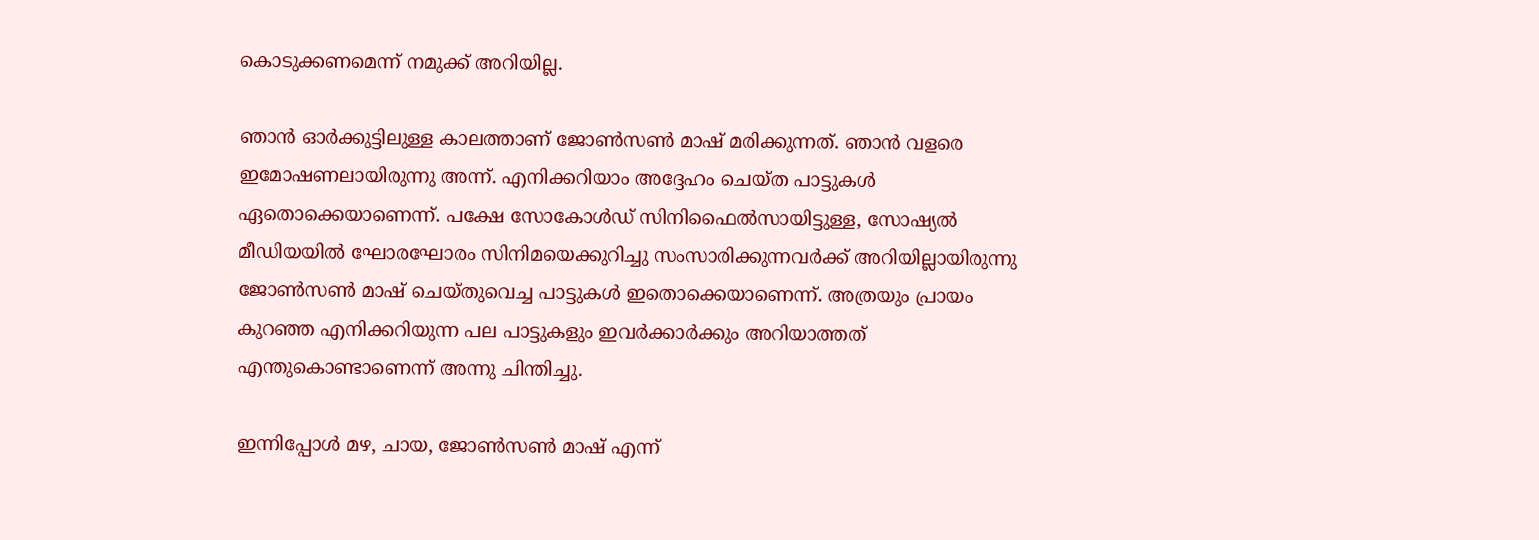കൊടുക്കണമെന്ന് നമുക്ക് അറിയില്ല.

ഞാൻ ഓർക്കുട്ടിലുള്ള കാലത്താണ് ജോൺസൺ മാഷ് മരിക്കുന്നത്. ഞാൻ വളരെ ഇമോഷണലായിരുന്നു അന്ന്. എനിക്കറിയാം അദ്ദേഹം ചെയ്ത പാട്ടുകൾ ഏതൊക്കെയാണെന്ന്. പക്ഷേ സോകോൾഡ് സിനിഫൈൽസായിട്ടുള്ള, സോഷ്യൽ മീഡിയയിൽ ഘോരഘോരം സിനിമയെക്കുറിച്ചു സംസാരിക്കുന്നവർക്ക് അറിയില്ലായിരുന്നു ജോൺസൺ മാഷ് ചെയ്തുവെച്ച പാട്ടുകൾ ഇതൊക്കെയാണെന്ന്. അത്രയും പ്രായം കുറഞ്ഞ എനിക്കറിയുന്ന പല പാ‌ട്ടുകളും ഇവർക്കാർക്കും അറിയാത്തത് എന്തുകൊണ്ടാണെന്ന് അന്നു ചിന്തിച്ചു.

ഇന്നിപ്പോൾ മഴ, ചായ, ജോൺസൺ മാഷ് എന്ന്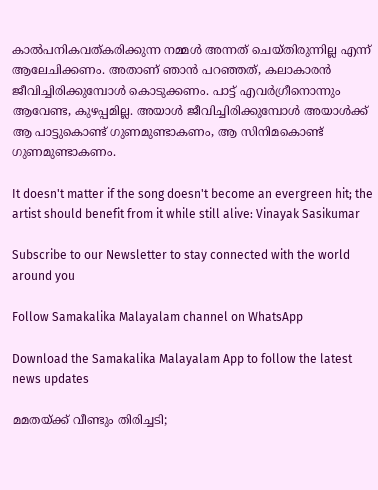കാൽപനികവത്കരിക്കുന്ന നമ്മൾ അന്നത് ചെയ്തിരുന്നില്ല എന്ന് ആലേചിക്കണം. അതാണ് ഞാൻ പറഞ്ഞത്, കലാകാരൻ ജീവിച്ചിരിക്കുമ്പോൾ കൊ‌ടുക്കണം. പാട്ട് എവർഗ്രീനൊന്നും ആവേണ്ട, കുഴപ്പമില്ല. അയാൾ ജീവിച്ചിരിക്കുമ്പോൾ അയാൾക്ക് ആ പാട്ടുകൊണ്ട് ഗുണമുണ്ടാകണം, ആ സിനിമകൊണ്ട് ഗുണമുണ്ടാകണം.

It doesn't matter if the song doesn't become an evergreen hit; the artist should benefit from it while still alive: Vinayak Sasikumar

Subscribe to our Newsletter to stay connected with the world around you

Follow Samakalika Malayalam channel on WhatsApp

Download the Samakalika Malayalam App to follow the latest news updates

മമതയ്ക്ക് വീണ്ടും തിരിച്ചടി;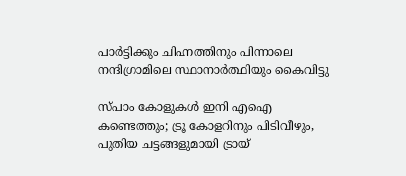പാർട്ടിക്കും ചിഹ്നത്തിനും പിന്നാലെ നന്ദിഗ്രാമിലെ സ്ഥാനാര്‍ത്ഥിയും കൈവിട്ടു

സ്പാം കോളുകള്‍ ഇനി എഐ കണ്ടെത്തും; ട്രൂ കോളറിനും പിടിവീഴും, പുതിയ ചട്ടങ്ങളുമായി ട്രായ്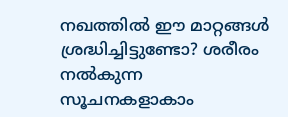നഖത്തിൽ ഈ മാറ്റങ്ങൾ ശ്രദ്ധിച്ചിട്ടുണ്ടോ? ശരീരം നൽകുന്ന സൂചനകളാകാം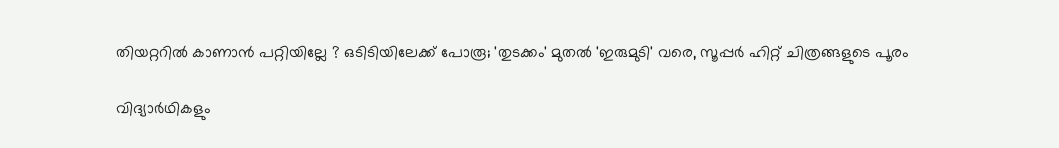തിയറ്ററിൽ കാണാൻ പറ്റിയില്ലേ ? ഒടിടിയിലേക്ക് പോരൂ; 'തുടക്കം' മുതൽ 'ഇരുമുടി' വരെ, സൂപ്പർ ഹിറ്റ് ചിത്രങ്ങളുടെ പൂരം

വിദ്യാർഥികളും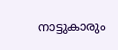നാട്ടുകാരും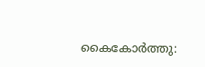കൈകോർത്തു: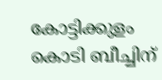കോട്ടിക്കുളം കൊടി ബീച്ചിന്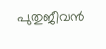പുതുജീവൻ